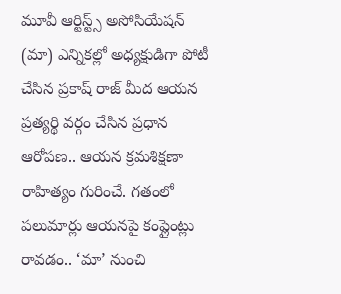మూవీ ఆర్టిస్ట్స్ అసోసియేషన్ (మా) ఎన్నికల్లో అధ్యక్షుడిగా పోటీ చేసిన ప్రకాష్ రాజ్ మీద ఆయన ప్రత్యర్థి వర్గం చేసిన ప్రధాన ఆరోపణ.. ఆయన క్రమశిక్షణా రాహిత్యం గురించే. గతంలో పలుమార్లు ఆయనపై కంప్లైంట్లు రావడం.. ‘మా’ నుంచి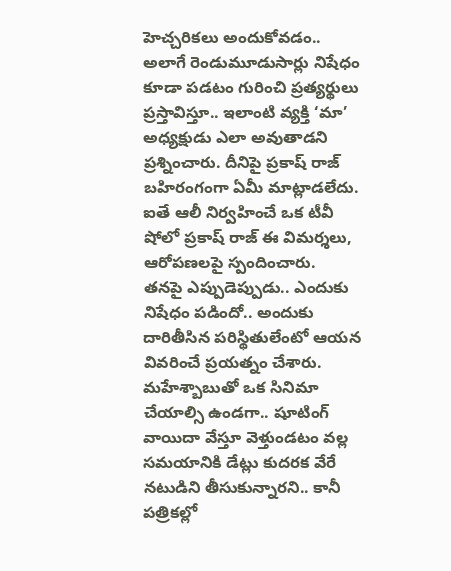హెచ్చరికలు అందుకోవడం.. అలాగే రెండుమూడుసార్లు నిషేధం కూడా పడటం గురించి ప్రత్యర్థులు ప్రస్తావిస్తూ.. ఇలాంటి వ్యక్తి ‘మా’ అధ్యక్షుడు ఎలా అవుతాడని ప్రశ్నించారు. దీనిపై ప్రకాష్ రాజ్ బహిరంగంగా ఏమీ మాట్లాడలేదు. ఐతే ఆలీ నిర్వహించే ఒక టీవీ షోలో ప్రకాష్ రాజ్ ఈ విమర్శలు, ఆరోపణలపై స్పందించారు.
తనపై ఎప్పుడెప్పుడు.. ఎందుకు నిషేధం పడిందో.. అందుకు దారితీసిన పరిస్థితులేంటో ఆయన వివరించే ప్రయత్నం చేశారు. మహేశ్బాబుతో ఒక సినిమా చేయాల్సి ఉండగా.. షూటింగ్ వాయిదా వేస్తూ వెళ్తుండటం వల్ల సమయానికి డేట్లు కుదరక వేరే నటుడిని తీసుకున్నారని.. కానీ పత్రికల్లో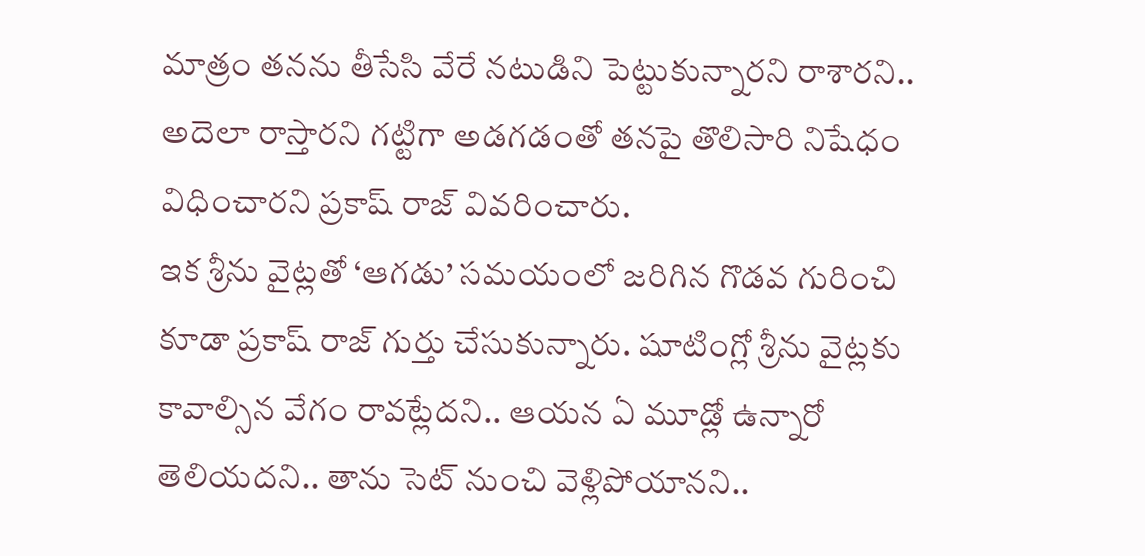మాత్రం తనను తీసేసి వేరే నటుడిని పెట్టుకున్నారని రాశారని.. అదెలా రాస్తారని గట్టిగా అడగడంతో తనపై తొలిసారి నిషేధం విధించారని ప్రకాష్ రాజ్ వివరించారు.
ఇక శ్రీను వైట్లతో ‘ఆగడు’ సమయంలో జరిగిన గొడవ గురించి కూడా ప్రకాష్ రాజ్ గుర్తు చేసుకున్నారు. షూటింగ్లో శ్రీను వైట్లకు కావాల్సిన వేగం రావట్లేదని.. ఆయన ఏ మూడ్లో ఉన్నారో తెలియదని.. తాను సెట్ నుంచి వెళ్లిపోయానని..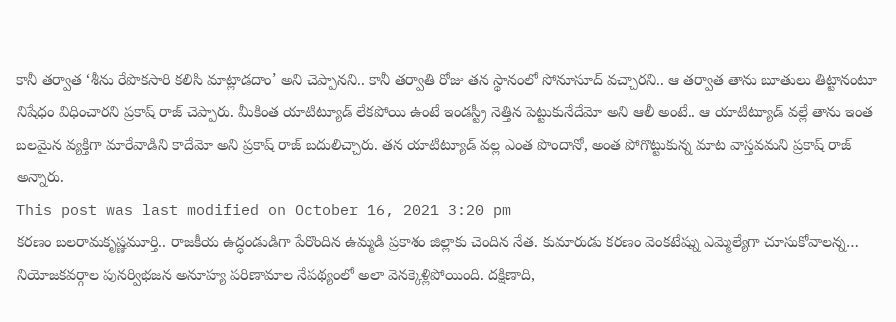కానీ తర్వాత ‘శీను రేపొకసారి కలిసి మాట్లాడదాం’ అని చెప్పానని.. కానీ తర్వాతి రోజు తన స్థానంలో సోనూసూద్ వచ్చారని.. ఆ తర్వాత తాను బూతులు తిట్టానంటూ నిషేధం విధించారని ప్రకాష్ రాజ్ చెప్పారు. మీకింత యాటిట్యూడ్ లేకపోయి ఉంటే ఇండస్ట్రీ నెత్తిన పెట్టుకునేదేమో అని ఆలీ అంటే.. ఆ యాటిట్యూడ్ వల్లే తాను ఇంత బలమైన వ్యక్తిగా మారేవాడిని కాదేమో అని ప్రకాష్ రాజ్ బదులిచ్చారు. తన యాటిట్యూడ్ వల్ల ఎంత పొందానో, అంత పోగొట్టుకున్న మాట వాస్తవమని ప్రకాష్ రాజ్ అన్నారు.
This post was last modified on October 16, 2021 3:20 pm
కరణం బలరామకృష్ణమూర్తి.. రాజకీయ ఉద్ధండుడిగా పేరొందిన ఉమ్మడి ప్రకాశం జిల్లాకు చెందిన నేత. కుమారుడు కరణం వెంకటేష్ను ఎమ్మెల్యేగా చూసుకోవాలన్న…
నియోజకవర్గాల పునర్విభజన అనూహ్య పరిణామాల నేపథ్యంలో అలా వెనక్కెళ్లిపోయింది. దక్షిణాది,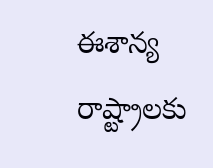ఈశాన్య రాష్ట్రాలకు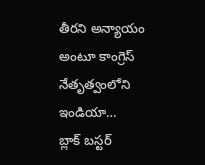తీరని అన్యాయం అంటూ కాంగ్రెస్ నేతృత్వంలోని ఇండియా…
బ్లాక్ బస్టర్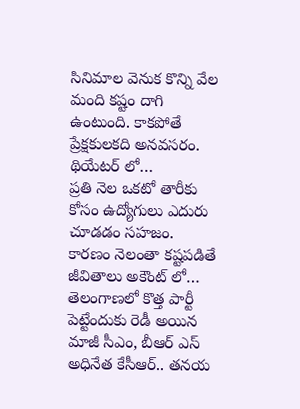సినిమాల వెనుక కొన్ని వేల మంది కష్టం దాగి ఉంటుంది. కాకపోతే ప్రేక్షకులకది అనవసరం. థియేటర్ లో…
ప్రతి నెల ఒకటో తారీకు కోసం ఉద్యోగులు ఎదురు చూడడం సహజం. కారణం నెలంతా కష్టపడితే జీవితాలు అకౌంట్ లో…
తెలంగాణలో కొత్త పార్టీ పెట్టేందుకు రెడీ అయిన మాజీ సీఎం, బీఆర్ ఎస్ అధినేత కేసీఆర్.. తనయ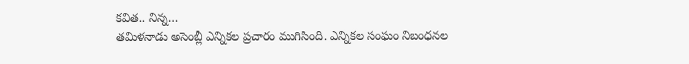కవిత.. నిన్న…
తమిళనాడు అసెంబ్లీ ఎన్నికల ప్రచారం ముగిసింది. ఎన్నికల సంఘం నిబంధనల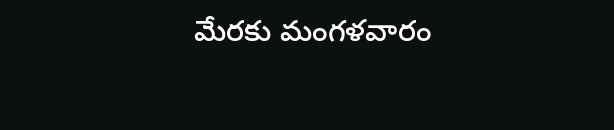మేరకు మంగళవారం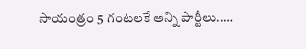సాయంత్రం 5 గంటలకే అన్ని పార్టీలు..…